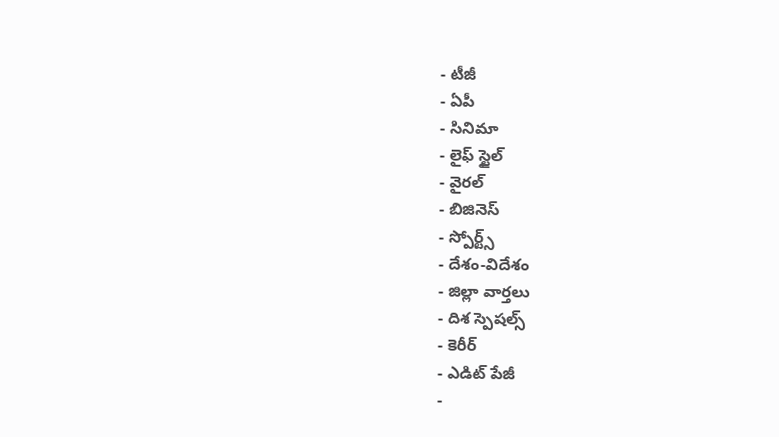- టీజీ
- ఏపీ
- సినిమా
- లైఫ్ స్టైల్
- వైరల్
- బిజినెస్
- స్పోర్ట్స్
- దేశం-విదేశం
- జిల్లా వార్తలు
- దిశ స్పెషల్స్
- కెరీర్
- ఎడిట్ పేజీ
-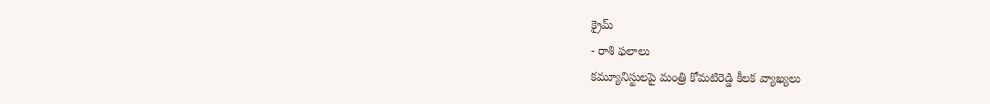క్రైమ్
- రాశి ఫలాలు
కమ్యూనిస్టులపై మంత్రి కోమటిరెడ్డి కీలక వ్యాఖ్యలు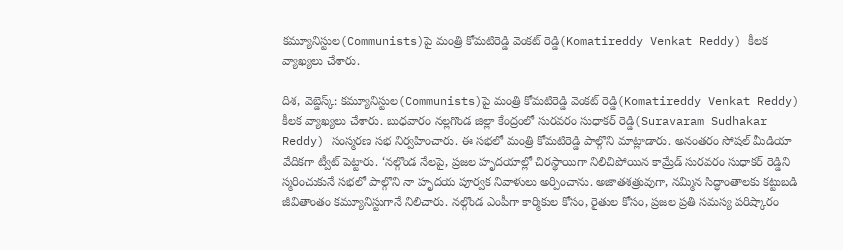కమ్యూనిస్టుల(Communists)పై మంత్రి కోమటిరెడ్డి వెంకట్ రెడ్డి(Komatireddy Venkat Reddy) కీలక వ్యాఖ్యలు చేశారు.

దిశ, వెబ్డెస్క్: కమ్యూనిస్టుల(Communists)పై మంత్రి కోమటిరెడ్డి వెంకట్ రెడ్డి(Komatireddy Venkat Reddy) కీలక వ్యాఖ్యలు చేశారు. బుధవారం నల్లగొండ జిల్లా కేంద్రంలో సురవరం సుధాకర్ రెడ్డి(Suravaram Sudhakar Reddy) సంస్మరణ సభ నిర్వహించారు. ఈ సభలో మంత్రి కోమటిరెడ్డి పాల్గొని మాట్లాడారు. అనంతరం సోషల్ మీడియా వేదికగా ట్వీట్ పెట్టారు. ‘నల్గొండ నేలపై, ప్రజల హృదయాల్లో చిరస్థాయిగా నిలిచిపోయిన కామ్రేడ్ సురవరం సుధాకర్ రెడ్డిని స్మరించుకునే సభలో పాల్గొని నా హృదయ పూర్వక నివాళులు అర్పించాను. అజాతశత్రువుగా, నమ్మిన సిద్ధాంతాలకు కట్టుబడి జీవితాంతం కమ్యూనిస్టుగానే నిలిచారు. నల్గొండ ఎంపీగా కార్మికుల కోసం, రైతుల కోసం, ప్రజల ప్రతి సమస్య పరిష్కారం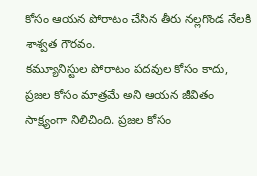కోసం ఆయన పోరాటం చేసిన తీరు నల్లగొండ నేలకి శాశ్వత గౌరవం.
కమ్యూనిస్టుల పోరాటం పదవుల కోసం కాదు, ప్రజల కోసం మాత్రమే అని ఆయన జీవితం సాక్ష్యంగా నిలిచింది. ప్రజల కోసం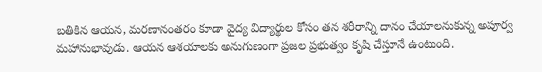బతికిన ఆయన, మరణానంతరం కూడా వైద్య విద్యార్థుల కోసం తన శరీరాన్ని దానం చేయాలనుకున్న అపూర్వ మహానుభావుడు. ఆయన ఆశయాలకు అనుగుణంగా ప్రజల ప్రభుత్వం కృషి చేస్తూనే ఉంటుంది.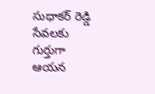సుధాకర్ రెడ్డి సేవలకు గుర్తుగా ఆయన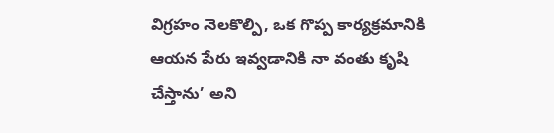విగ్రహం నెలకొల్పి, ఒక గొప్ప కార్యక్రమానికి ఆయన పేరు ఇవ్వడానికి నా వంతు కృషి చేస్తాను’ అని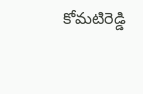కోమటిరెడ్డి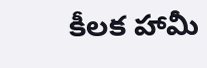కీలక హామీ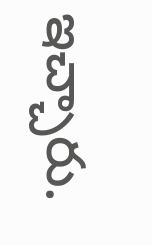ఇచ్చారు.